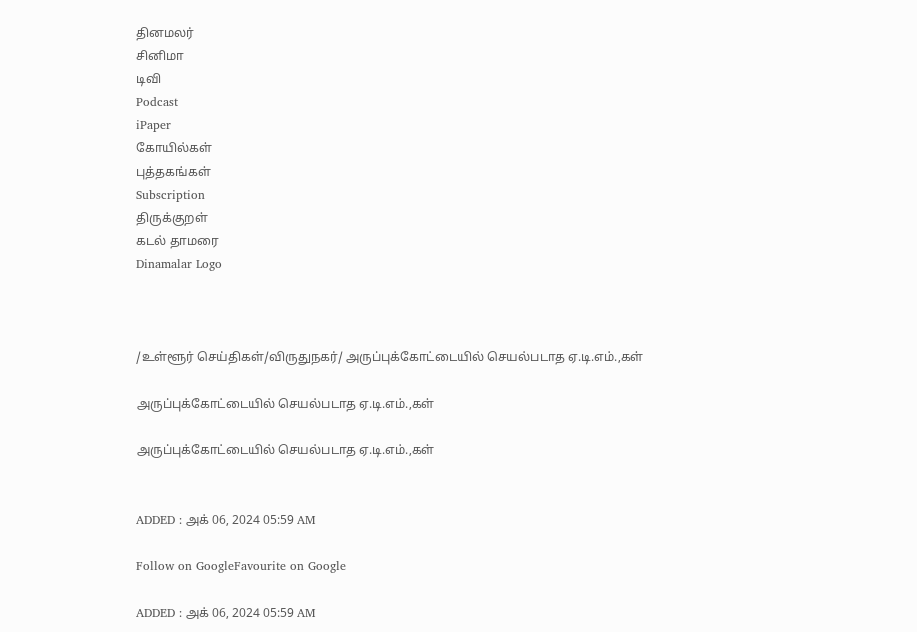தினமலர்
சினிமா
டிவி
Podcast
iPaper
கோயில்கள்
புத்தகங்கள்
Subscription
திருக்குறள்
கடல் தாமரை
Dinamalar Logo



/உள்ளூர் செய்திகள்/விருதுநகர்/ அருப்புக்கோட்டையில் செயல்படாத ஏ.டி.எம்.,கள்

அருப்புக்கோட்டையில் செயல்படாத ஏ.டி.எம்.,கள்

அருப்புக்கோட்டையில் செயல்படாத ஏ.டி.எம்.,கள்


ADDED : அக் 06, 2024 05:59 AM

Follow on GoogleFavourite on Google

ADDED : அக் 06, 2024 05:59 AM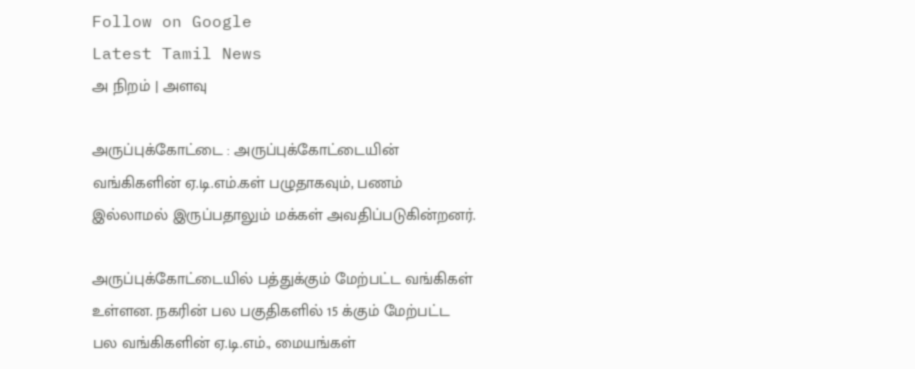Follow on Google
Latest Tamil News
அ நிறம் | அளவு

அருப்புக்கோட்டை : அருப்புக்கோட்டையின் வங்கிகளின் ஏ.டி.எம்.கள் பழுதாகவும், பணம் இல்லாமல் இருப்பதாலும் மக்கள் அவதிப்படுகின்றனர்.

அருப்புக்கோட்டையில் பத்துக்கும் மேற்பட்ட வங்கிகள் உள்ளன. நகரின் பல பகுதிகளில் 15 க்கும் மேற்பட்ட பல வங்கிகளின் ஏ.டி.எம்., மையங்கள்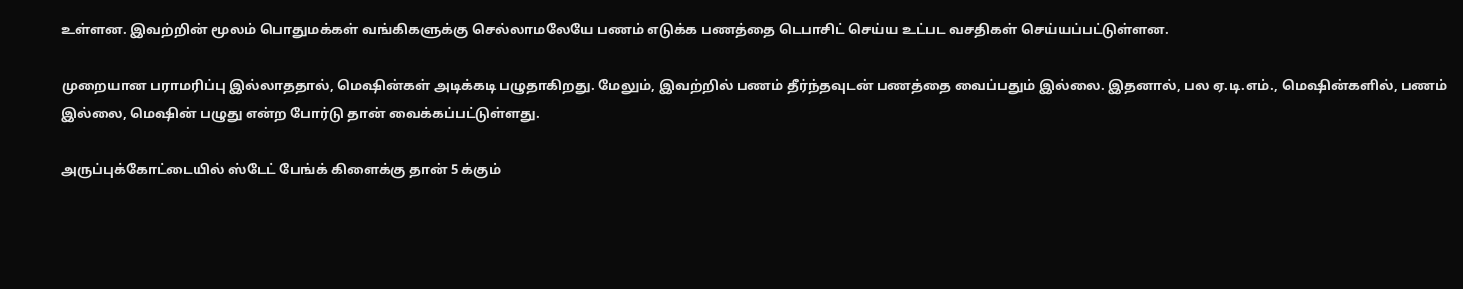உள்ளன. இவற்றின் மூலம் பொதுமக்கள் வங்கிகளுக்கு செல்லாமலேயே பணம் எடுக்க பணத்தை டெபாசிட் செய்ய உட்பட வசதிகள் செய்யப்பட்டுள்ளன.

முறையான பராமரிப்பு இல்லாததால், மெஷின்கள் அடிக்கடி பழுதாகிறது. மேலும், இவற்றில் பணம் தீர்ந்தவுடன் பணத்தை வைப்பதும் இல்லை. இதனால், பல ஏ.டி.எம்., மெஷின்களில், பணம் இல்லை, மெஷின் பழுது என்ற போர்டு தான் வைக்கப்பட்டுள்ளது.

அருப்புக்கோட்டையில் ஸ்டேட் பேங்க் கிளைக்கு தான் 5 க்கும்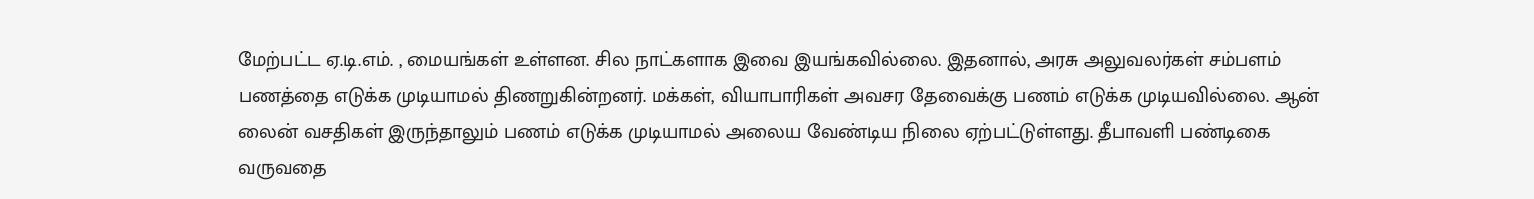மேற்பட்ட ஏ.டி.எம். , மையங்கள் உள்ளன. சில நாட்களாக இவை இயங்கவில்லை. இதனால், அரசு அலுவலர்கள் சம்பளம் பணத்தை எடுக்க முடியாமல் திணறுகின்றனர். மக்கள், வியாபாரிகள் அவசர தேவைக்கு பணம் எடுக்க முடியவில்லை. ஆன் லைன் வசதிகள் இருந்தாலும் பணம் எடுக்க முடியாமல் அலைய வேண்டிய நிலை ஏற்பட்டுள்ளது. தீபாவளி பண்டிகை வருவதை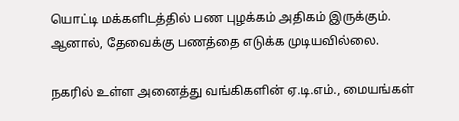யொட்டி மக்களிடத்தில் பண புழக்கம் அதிகம் இருக்கும். ஆனால், தேவைக்கு பணத்தை எடுக்க முடியவில்லை.

நகரில் உள்ள அனைத்து வங்கிகளின் ஏ.டி.எம்., மையங்கள்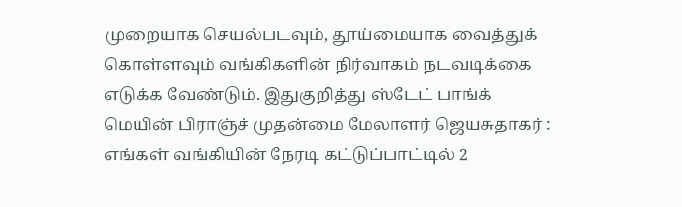முறையாக செயல்படவும், தூய்மையாக வைத்துக் கொள்ளவும் வங்கிகளின் நிர்வாகம் நடவடிக்கை எடுக்க வேண்டும். இதுகுறித்து ஸ்டேட் பாங்க் மெயின் பிராஞ்ச் முதன்மை மேலாளர் ஜெயசுதாகர் : எங்கள் வங்கியின் நேரடி கட்டுப்பாட்டில் 2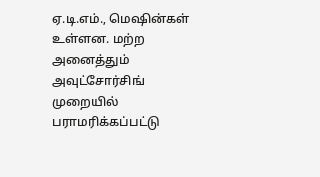ஏ.டி.எம்., மெஷின்கள் உள்ளன. மற்ற அனைத்தும் அவுட்சோர்சிங் முறையில் பராமரிக்கப்பட்டு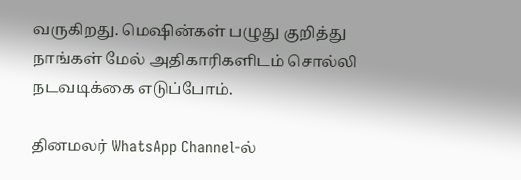வருகிறது. மெஷின்கள் பழுது குறித்து நாங்கள் மேல் அதிகாரிகளிடம் சொல்லி நடவடிக்கை எடுப்போம்.

தினமலர் WhatsApp Channel-ல்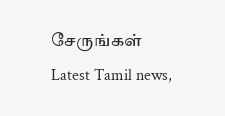சேருங்கள்
Latest Tamil news,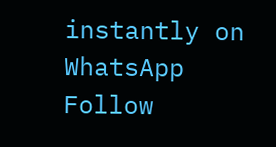instantly on WhatsApp
Follow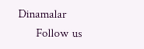Dinamalar
      Follow us